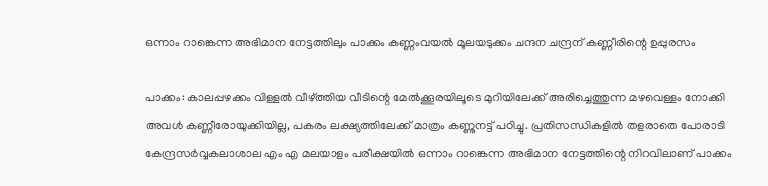ഒന്നാം റാങ്കെന്ന അഭിമാന നേട്ടത്തിലും പാക്കം കണ്ണംവയല്‍ മൂലയടുക്കം ചന്ദന ചന്ദ്രന് കണ്ണീരിന്റെ ഉപ്പുരസം

പാക്കം: കാലപ്പഴക്കം വിള്ളല്‍ വീഴ്ത്തിയ വീടിന്റെ മേല്‍ക്കൂരയിലൂടെ മുറിയിലേക്ക് അരിച്ചെത്തുന്ന മഴവെള്ളം നോക്കി അവള്‍ കണ്ണീരോയുക്കിയില്ല, പകരം ലക്ഷ്യത്തിലേക്ക് മാത്രം കണ്ണുനട്ട് പഠിച്ചു. പ്രതിസന്ധികളില്‍ തളരാതെ പോരാടി കേന്ദ്രസര്‍വ്വകലാശാല എം എ മലയാളം പരീക്ഷയില്‍ ഒന്നാം റാങ്കെന്ന അഭിമാന നേട്ടത്തിന്റെ നിറവിലാണ് പാക്കം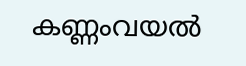കണ്ണംവയല്‍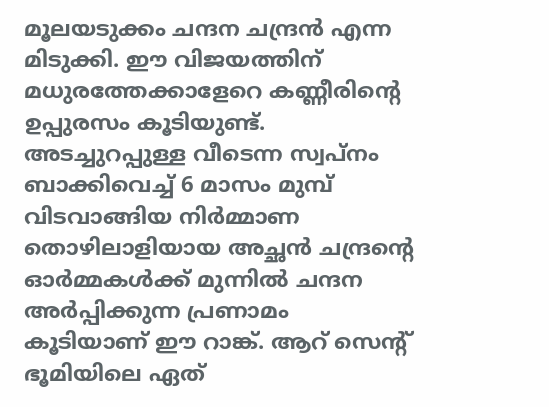മൂലയടുക്കം ചന്ദന ചന്ദ്രന്‍ എന്ന മിടുക്കി. ഈ വിജയത്തിന് മധുരത്തേക്കാളേറെ കണ്ണീരിന്റെ ഉപ്പുരസം കൂടിയുണ്ട്. അടച്ചുറപ്പുള്ള വീടെന്ന സ്വപ്നം ബാക്കിവെച്ച് 6 മാസം മുമ്പ് വിടവാങ്ങിയ നിര്‍മ്മാണ തൊഴിലാളിയായ അച്ഛന്‍ ചന്ദ്രന്റെ ഓര്‍മ്മകള്‍ക്ക് മുന്നില്‍ ചന്ദന അര്‍പ്പിക്കുന്ന പ്രണാമം കൂടിയാണ് ഈ റാങ്ക്. ആറ് സെന്റ് ഭൂമിയിലെ ഏത്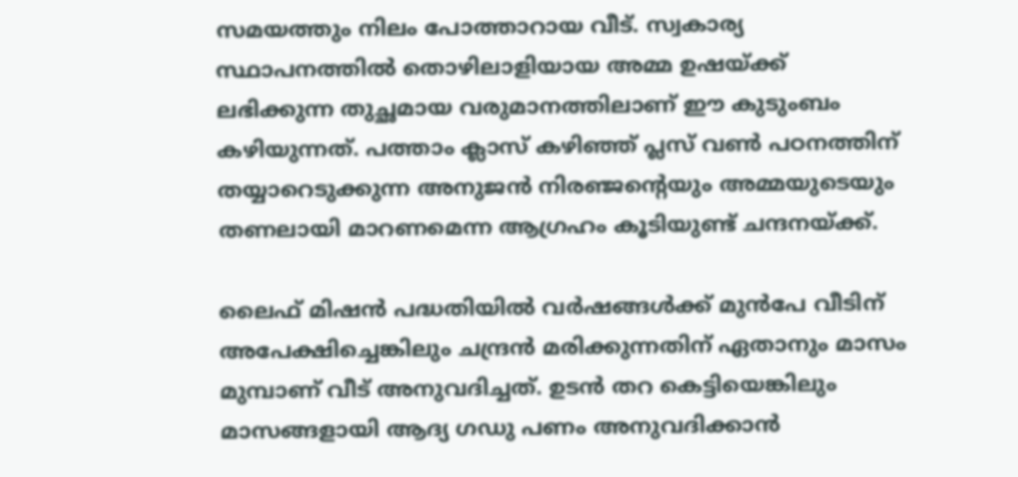സമയത്തും നിലം പോത്താറായ വീട്. സ്വകാര്യ സ്ഥാപനത്തില്‍ തൊഴിലാളിയായ അമ്മ ഉഷയ്ക്ക് ലഭിക്കുന്ന തുച്ഛമായ വരുമാനത്തിലാണ് ഈ കുടുംബം കഴിയുന്നത്. പത്താം ക്ലാസ് കഴിഞ്ഞ് പ്ലസ് വണ്‍ പഠനത്തിന് തയ്യാറെടുക്കുന്ന അനുജന്‍ നിരഞ്ജന്റെയും അമ്മയുടെയും തണലായി മാറണമെന്ന ആഗ്രഹം കൂടിയുണ്ട് ചന്ദനയ്ക്ക്.

ലൈഫ് മിഷന്‍ പദ്ധതിയില്‍ വര്‍ഷങ്ങള്‍ക്ക് മുന്‍പേ വീടിന് അപേക്ഷിച്ചെങ്കിലും ചന്ദ്രന്‍ മരിക്കുന്നതിന് ഏതാനും മാസം മുമ്പാണ് വീട് അനുവദിച്ചത്. ഉടന്‍ തറ കെട്ടിയെങ്കിലും മാസങ്ങളായി ആദ്യ ഗഡു പണം അനുവദിക്കാന്‍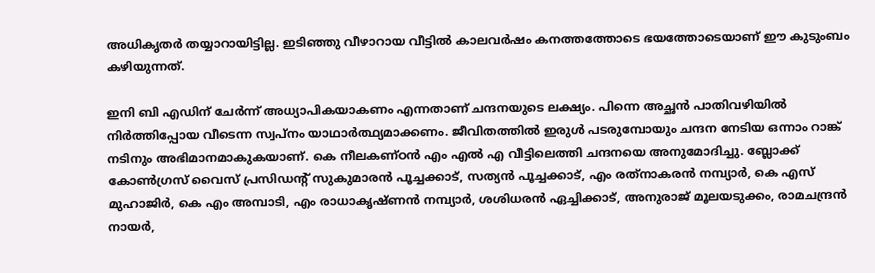അധികൃതര്‍ തയ്യാറായിട്ടില്ല. ഇടിഞ്ഞു വീഴാറായ വീട്ടില്‍ കാലവര്‍ഷം കനത്തത്തോടെ ഭയത്തോടെയാണ് ഈ കുടുംബം കഴിയുന്നത്.

ഇനി ബി എഡിന് ചേര്‍ന്ന് അധ്യാപികയാകണം എന്നതാണ് ചന്ദനയുടെ ലക്ഷ്യം. പിന്നെ അച്ഛന്‍ പാതിവഴിയില്‍ നിര്‍ത്തിപ്പോയ വീടെന്ന സ്വപ്നം യാഥാര്‍ത്ഥ്യമാക്കണം. ജീവിതത്തില്‍ ഇരുള്‍ പടരുമ്പോയും ചന്ദന നേടിയ ഒന്നാം റാങ്ക് നടിനും അഭിമാനമാകുകയാണ്. കെ നീലകണ്ഠന്‍ എം എല്‍ എ വീട്ടിലെത്തി ചന്ദനയെ അനുമോദിച്ചു. ബ്ലോക്ക് കോണ്‍ഗ്രസ് വൈസ് പ്രസിഡന്റ് സുകുമാരന്‍ പൂച്ചക്കാട്, സത്യന്‍ പൂച്ചക്കാട്, എം രത്‌നാകരന്‍ നമ്പ്യാര്‍, കെ എസ് മുഹാജിര്‍, കെ എം അമ്പാടി, എം രാധാകൃഷ്ണന്‍ നമ്പ്യാര്‍, ശശിധരന്‍ ഏച്ചിക്കാട്, അനുരാജ് മൂലയടുക്കം, രാമചന്ദ്രന്‍ നായര്‍,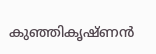കുഞ്ഞികൃഷ്ണന്‍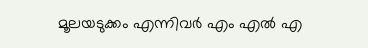മൂലയടുക്കം എന്നിവര്‍ എം എല്‍ എ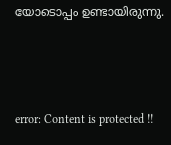യോടൊപ്പം ഉണ്ടായിരുന്നു.



error: Content is protected !!